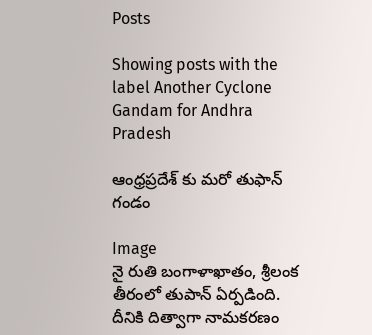Posts

Showing posts with the label Another Cyclone Gandam for Andhra Pradesh

ఆంధ్రప్రదేశ్ కు మరో తుఫాన్ గండం

Image
నై రుతి బంగాళాఖాతం, శ్రీలంక తీరంలో తుపాన్ ఏర్పడింది. దీనికి దిత్వాగా నామకరణం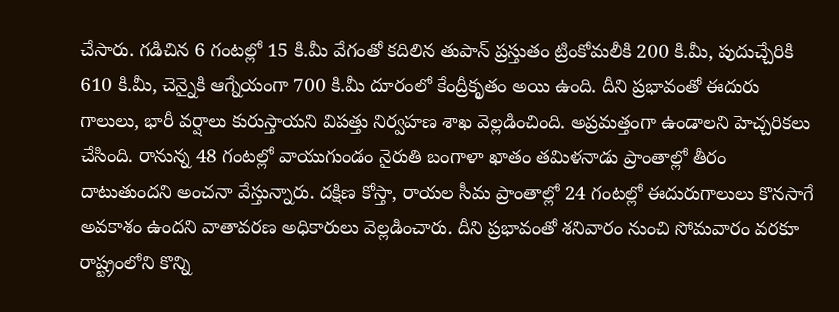చేసారు. గడిచిన 6 గంటల్లో 15 కి.మీ వేగంతో కదిలిన తుపాన్ ప్రస్తుతం ట్రింకోమలీకి 200 కి.మీ, పుదుచ్చేరికి 610 కి.మీ, చెన్నైకి ఆగ్నేయంగా 700 కి.మీ దూరంలో కేంద్రీకృతం అయి ఉంది. దీని ప్రభావంతో ఈదురు గాలులు, భారీ వర్షాలు కురుస్తాయని విపత్తు నిర్వహణ శాఖ వెల్లడించింది. అప్రమత్తంగా ఉండాలని హెచ్చరికలు చేసింది. రానున్న 48 గంటల్లో వాయుగుండం నైరుతి బంగాళా ఖాతం తమిళనాడు ప్రాంతాల్లో తీరం దాటుతుందని అంచనా వేస్తున్నారు. దక్షిణ కోస్తా, రాయల సీమ ప్రాంతాల్లో 24 గంటల్లో ఈదురుగాలులు కొనసాగే అవకాశం ఉందని వాతావరణ అధికారులు వెల్లడించారు. దీని ప్రభావంతో శనివారం నుంచి సోమవారం వరకూ రాష్ట్రంలోని కొన్ని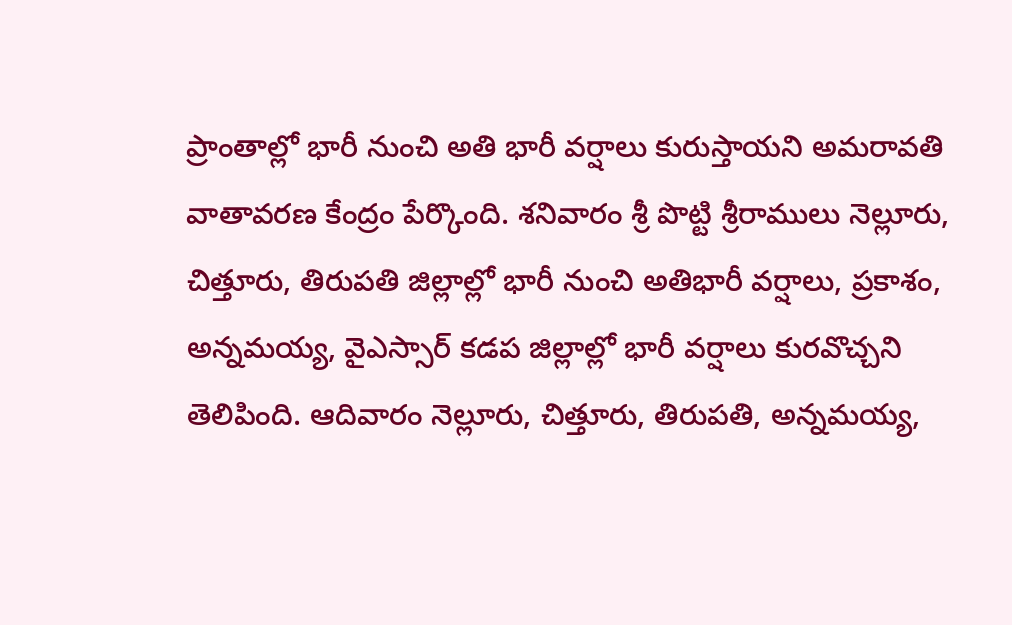ప్రాంతాల్లో భారీ నుంచి అతి భారీ వర్షాలు కురుస్తాయని అమరావతి వాతావరణ కేంద్రం పేర్కొంది. శనివారం శ్రీ పొట్టి శ్రీరాములు నెల్లూరు, చిత్తూరు, తిరుపతి జిల్లాల్లో భారీ నుంచి అతిభారీ వర్షాలు, ప్రకాశం, అన్నమయ్య, వైఎస్సార్‌ కడప జిల్లాల్లో భారీ వర్షాలు కురవొచ్చని తెలిపింది. ఆదివారం నెల్లూరు, చిత్తూరు, తిరుపతి, అన్నమయ్య,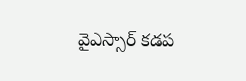వైఎస్సార్‌ కడప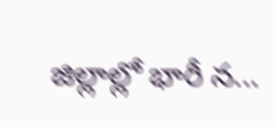జిల్లాల్లో భారీ న...